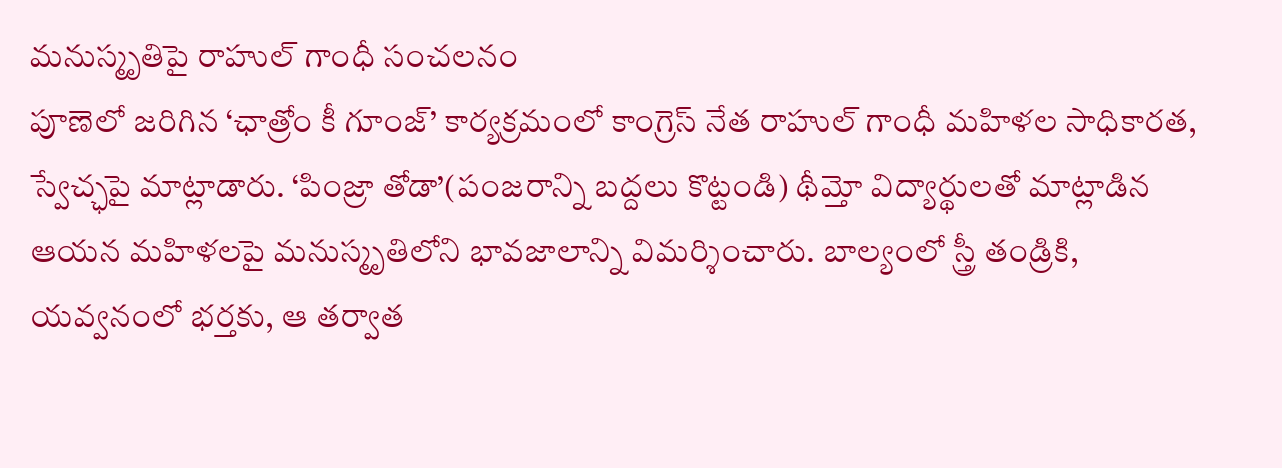మనుస్మృతిపై రాహుల్ గాంధీ సంచలనం
పూణెలో జరిగిన ‘ఛాత్రోం కీ గూంజ్’ కార్యక్రమంలో కాంగ్రెస్ నేత రాహుల్ గాంధీ మహిళల సాధికారత, స్వేచ్ఛపై మాట్లాడారు. ‘పింజ్రా తోడా’(పంజరాన్ని బద్దలు కొట్టండి) థీమ్తో విద్యార్థులతో మాట్లాడిన ఆయన మహిళలపై మనుస్మృతిలోని భావజాలాన్ని విమర్శించారు. బాల్యంలో స్త్రీ తండ్రికి, యవ్వనంలో భర్తకు, ఆ తర్వాత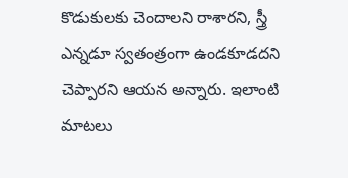కొడుకులకు చెందాలని రాశారని, స్త్రీ ఎన్నడూ స్వతంత్రంగా ఉండకూడదని చెప్పారని ఆయన అన్నారు. ఇలాంటి మాటలు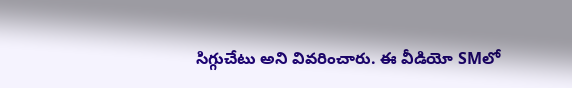సిగ్గుచేటు అని వివరించారు. ఈ వీడియో SMలో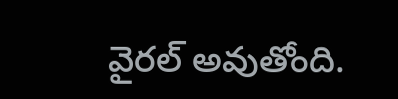వైరల్ అవుతోంది.